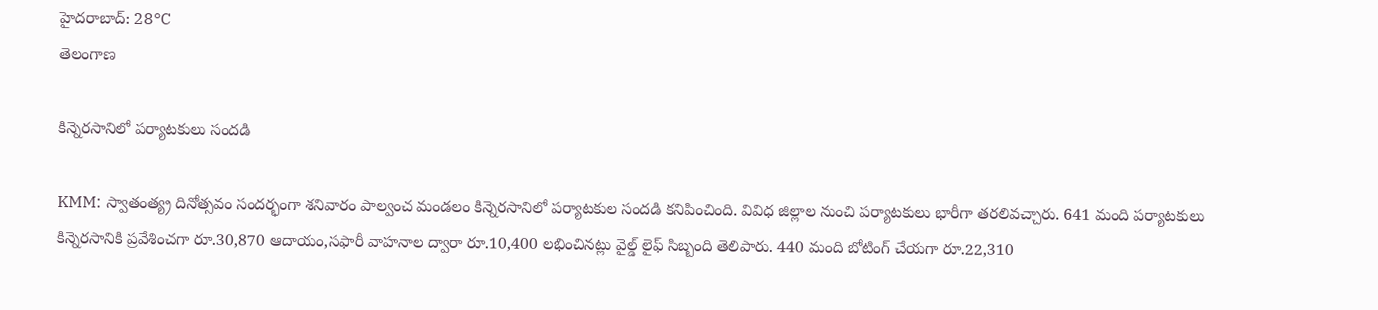హైదరాబాద్: 28°C
తెలంగాణ

కిన్నెరసానిలో పర్యాటకులు సందడి

KMM: స్వాతంత్య్ర దినోత్సవం సందర్భంగా శనివారం పాల్వంచ మండలం కిన్నెరసానిలో పర్యాటకుల సందడి కనిపించింది. వివిధ జిల్లాల నుంచి పర్యాటకులు భారీగా తరలివచ్చారు. 641 మంది పర్యాటకులు కిన్నెరసానికి ప్రవేశించగా రూ.30,870 ఆదాయం,సఫారీ వాహనాల ద్వారా రూ.10,400 లభించినట్లు వైల్డ్ లైఫ్ సిబ్బంది తెలిపారు. 440 మంది బోటింగ్ చేయగా రూ.22,310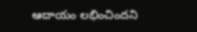ఆదాయం లభించిందని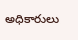అధికారులు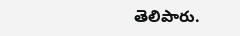తెలిపారు.